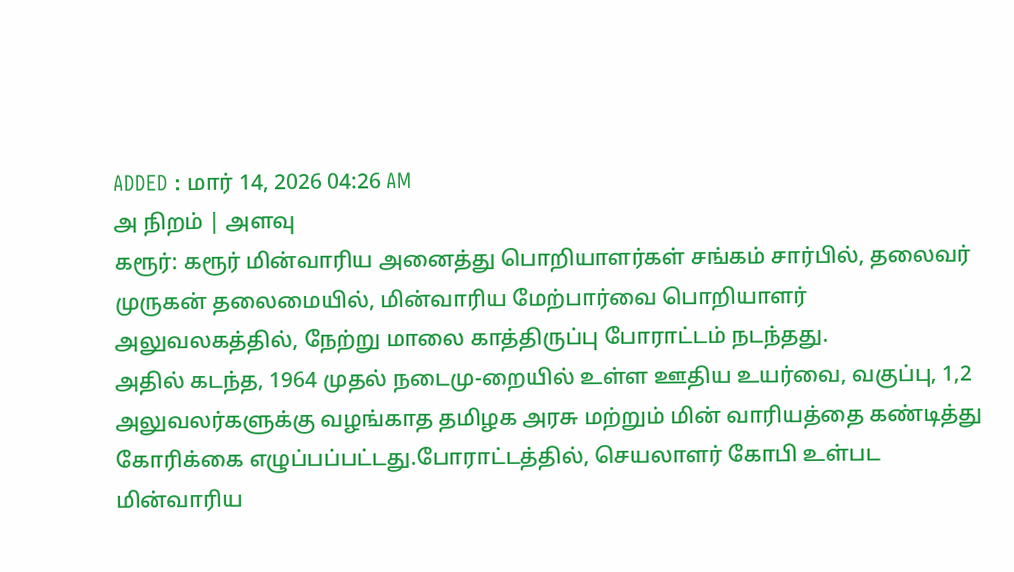ADDED : மார் 14, 2026 04:26 AM
அ நிறம் | அளவு
கரூர்: கரூர் மின்வாரிய அனைத்து பொறியாளர்கள் சங்கம் சார்பில், தலைவர் முருகன் தலைமையில், மின்வாரிய மேற்பார்வை பொறியாளர் அலுவலகத்தில், நேற்று மாலை காத்திருப்பு போராட்டம் நடந்தது.
அதில் கடந்த, 1964 முதல் நடைமு-றையில் உள்ள ஊதிய உயர்வை, வகுப்பு, 1,2 அலுவலர்களுக்கு வழங்காத தமிழக அரசு மற்றும் மின் வாரியத்தை கண்டித்து கோரிக்கை எழுப்பப்பட்டது.போராட்டத்தில், செயலாளர் கோபி உள்பட மின்வாரிய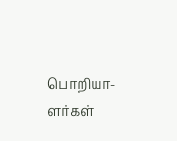பொறியா-ளர்கள்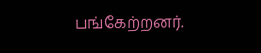பங்கேற்றனர்.